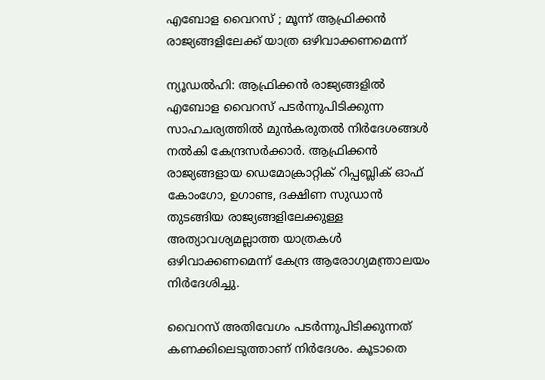എബോള വൈറസ് ; മൂന്ന് ആഫ്രിക്കൻ രാജ്യങ്ങളിലേക്ക് യാത്ര ഒഴിവാക്കണമെന്ന്

ന്യൂഡൽഹി: ആഫ്രിക്കൻ രാജ്യങ്ങളിൽ എബോള വൈറസ് പടർന്നുപിടിക്കുന്ന സാഹചര്യത്തിൽ മുൻകരുതൽ നിർദേശങ്ങൾ നൽകി കേന്ദ്രസർക്കാർ. ആഫ്രിക്കൻ രാജ്യങ്ങളായ ഡെമോക്രാറ്റിക് റിപ്പബ്ലിക് ഓഫ് കോംഗോ, ഉഗാണ്ട, ദക്ഷിണ സുഡാൻ തുടങ്ങിയ രാജ്യങ്ങളിലേക്കുള്ള അത്യാവശ്യമല്ലാത്ത യാത്രകൾ ഒഴിവാക്കണമെന്ന് കേന്ദ്ര ആരോഗ്യമന്ത്രാലയം നിർദേശിച്ചു.

വൈറസ് അതിവേഗം പടർന്നുപിടിക്കുന്നത് കണക്കിലെടുത്താണ് നിർദേശം. കൂടാതെ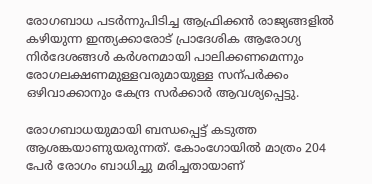രോഗബാധ പടർന്നുപിടിച്ച ആഫ്രിക്കൻ രാജ്യങ്ങളിൽ കഴിയുന്ന ഇന്ത്യക്കാരോട് പ്രാദേശിക ആരോഗ്യ നിർദേശങ്ങൾ കർശനമായി പാലിക്കണമെന്നും രോഗലക്ഷണമുള്ളവരുമായുള്ള സന്പർക്കം ഒഴിവാക്കാനും കേന്ദ്ര സർക്കാർ ആവശ്യപ്പെട്ടു.

രോഗബാധയുമായി ബന്ധപ്പെട്ട് കടുത്ത ആശങ്കയാണുയരുന്നത്. കോംഗോയിൽ മാത്രം 204 പേർ രോഗം ബാധിച്ചു മരിച്ചതായാണ്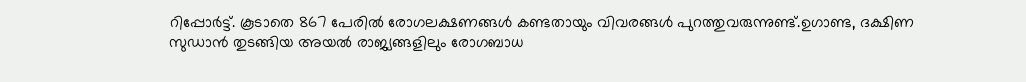റിപ്പോർട്ട്. കൂടാതെ 867 പേരിൽ രോഗലക്ഷണങ്ങൾ കണ്ടതായും വിവരങ്ങൾ പുറത്തുവരുന്നുണ്ട്.ഉഗാണ്ട, ദക്ഷിണ സുഡാൻ തുടങ്ങിയ അയൽ രാജ്യങ്ങളിലും രോഗബാധ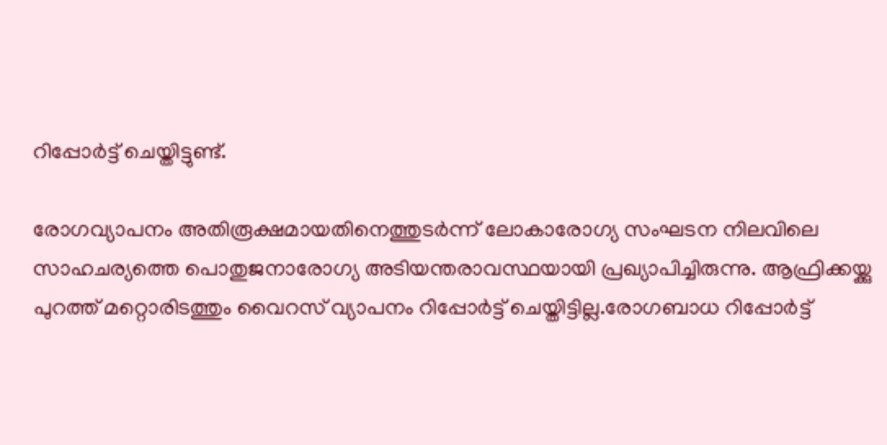റിപ്പോർട്ട് ചെയ്തിട്ടുണ്ട്.

രോഗവ്യാപനം അതിരൂക്ഷമായതിനെത്തുടർന്ന് ലോകാരോഗ്യ സംഘടന നിലവിലെ സാഹചര്യത്തെ പൊതുജനാരോഗ്യ അടിയന്തരാവസ്ഥയായി പ്രഖ്യാപിച്ചിരുന്നു. ആഫ്രിക്കയ്ക്കു പുറത്ത് മറ്റൊരിടത്തും വൈറസ് വ്യാപനം റിപ്പോർട്ട് ചെയ്തിട്ടില്ല.രോഗബാധ റിപ്പോർട്ട്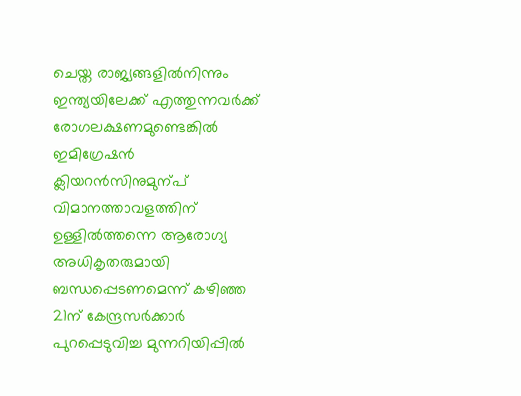ചെയ്ത രാജ്യങ്ങളിൽനിന്നും ഇന്ത്യയിലേക്ക് എത്തുന്നവർക്ക് രോഗലക്ഷണമുണ്ടെങ്കിൽ ഇമിഗ്രേഷൻ ക്ലിയറൻസിനുമുന്പ് വിമാനത്താവളത്തിന് ഉള്ളിൽത്തന്നെ ആരോഗ്യ അധികൃതരുമായി ബന്ധപ്പെടണമെന്ന് കഴിഞ്ഞ 21ന് കേന്ദ്രസർക്കാർ പുറപ്പെടുവിച്ച മുന്നറിയിപ്പിൽ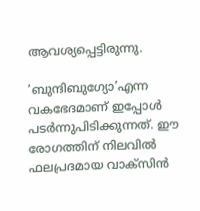ആവശ്യപ്പെട്ടിരുന്നു.

’ബുന്ദിബുഗ്യോ’എന്ന വകഭേദമാണ് ഇപ്പോൾ പടർന്നുപിടിക്കുന്നത്. ഈ രോഗത്തിന് നിലവിൽ ഫലപ്രദമായ വാക്സിൻ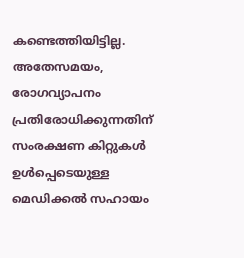കണ്ടെത്തിയിട്ടില്ല. അതേസമയം, രോഗവ്യാപനം പ്രതിരോധിക്കുന്നതിന് സംരക്ഷണ കിറ്റുകൾ ഉൾപ്പെടെയുള്ള മെഡിക്കൽ സഹായം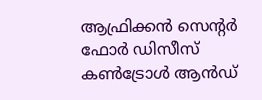ആഫ്രിക്കൻ സെന്‍റർ ഫോർ ഡിസീസ് കണ്‍ട്രോൾ ആൻഡ്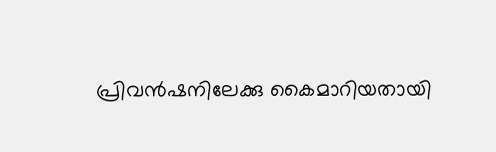പ്രിവൻഷനിലേക്കു കൈമാറിയതായി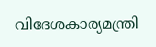വിദേശകാര്യമന്ത്രി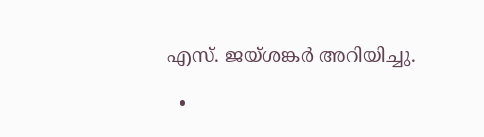എസ്. ജയ്ശങ്കർ അറിയിച്ചു.

  •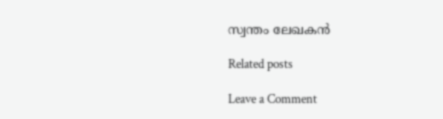സ്വന്തം ലേഖകൻ

Related posts

Leave a Comment